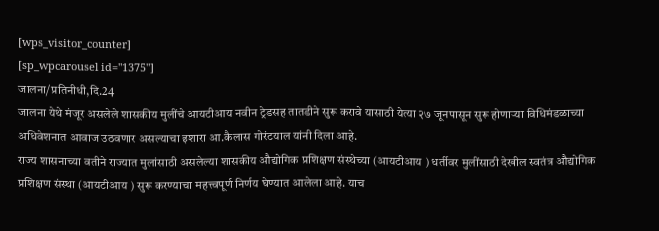[wps_visitor_counter]
[sp_wpcarousel id="1375"]
जालना/प्रतिनीधी,दि.24
जालना येथे मंजूर असलेले शासकीय मुलींचे आयटीआय नवीन ट्रेडसह तातडीने सुरू करावे यासाठी येत्या २७ जूनपासून सुरू होणाऱ्या विधिमंडळाच्या अधिवेशनात आवाज उठवणार असल्याचा इशारा आ.कैलास गोरंटयाल यांनी दिला आहे.
राज्य शासनाच्या वतीने राज्यात मुलांसाठी असलेल्या शासकीय औद्योगिक प्रशिक्षण संस्थेच्या (आयटीआय ) धर्तीवर मुलींसाठी देखील स्वतंत्र औद्योगिक प्रशिक्षण संस्था (आयटीआय ) सुरू करण्याचा महत्त्वपूर्ण निर्णय घेण्यात आलेला आहे. याच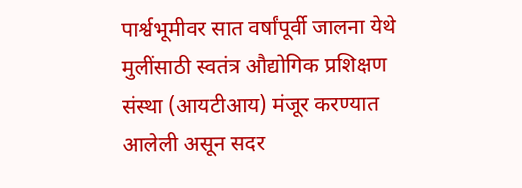पार्श्वभूमीवर सात वर्षांपूर्वी जालना येथे मुलींसाठी स्वतंत्र औद्योगिक प्रशिक्षण संस्था (आयटीआय) मंजूर करण्यात आलेली असून सदर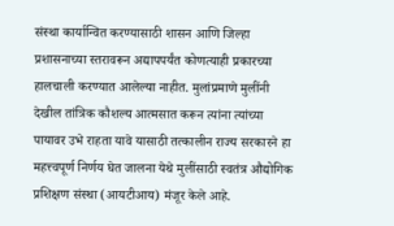संस्था कार्यान्वित करण्यासाठी शासन आणि जिल्हा प्रशासनाच्या स्तरावरून अद्यापपर्यंत कोणत्याही प्रकारच्या हालचाली करण्यात आलेल्या नाहीत. मुलांप्रमाणे मुलींनी देखील तांत्रिक कौशल्य आत्मसात करून त्यांना त्यांच्या पायावर उभे राहता यावे यासाठी तत्कालीन राज्य सरकारने हा महत्त्वपूर्ण निर्णय घेत जालना येथे मुलींसाठी स्वतंत्र औद्योगिक प्रशिक्षण संस्था (आयटीआय) मंजूर केले आहे.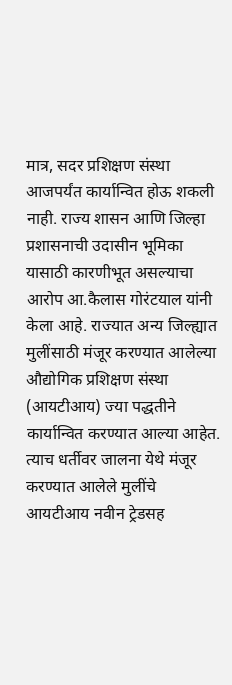मात्र, सदर प्रशिक्षण संस्था आजपर्यंत कार्यान्वित होऊ शकली नाही. राज्य शासन आणि जिल्हा प्रशासनाची उदासीन भूमिका यासाठी कारणीभूत असल्याचा आरोप आ.कैलास गोरंटयाल यांनी केला आहे. राज्यात अन्य जिल्ह्यात मुलींसाठी मंजूर करण्यात आलेल्या औद्योगिक प्रशिक्षण संस्था (आयटीआय) ज्या पद्धतीने कार्यान्वित करण्यात आल्या आहेत. त्याच धर्तीवर जालना येथे मंजूर करण्यात आलेले मुलींचे आयटीआय नवीन ट्रेडसह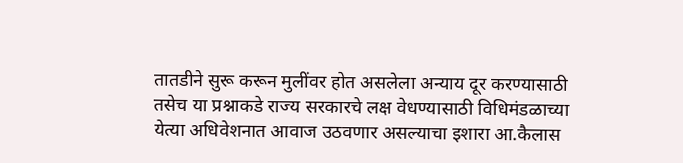तातडीने सुरू करून मुलींवर होत असलेला अन्याय दूर करण्यासाठी तसेच या प्रश्नाकडे राज्य सरकारचे लक्ष वेधण्यासाठी विधिमंडळाच्या येत्या अधिवेशनात आवाज उठवणार असल्याचा इशारा आ.कैलास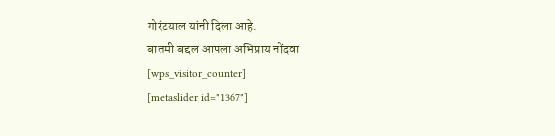गोरंटयाल यांनी दिला आहे.
बातमी बद्दल आपला अभिप्राय नोंदवा
[wps_visitor_counter]
[metaslider id="1367"]